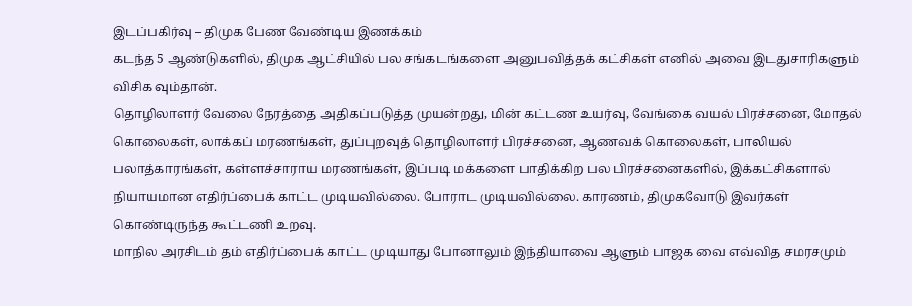இடப்பகிர்வு – திமுக பேண வேண்டிய இணக்கம்
கடந்த 5 ஆண்டுகளில், திமுக ஆட்சியில் பல சங்கடங்களை அனுபவித்தக் கட்சிகள் எனில் அவை இடதுசாரிகளும் விசிக வும்தான்.
தொழிலாளர் வேலை நேரத்தை அதிகப்படுத்த முயன்றது, மின் கட்டண உயர்வு, வேங்கை வயல் பிரச்சனை, மோதல் கொலைகள், லாக்கப் மரணங்கள், துப்புறவுத் தொழிலாளர் பிரச்சனை, ஆணவக் கொலைகள், பாலியல் பலாத்காரங்கள், கள்ளச்சாராய மரணங்கள், இப்படி மக்களை பாதிக்கிற பல பிரச்சனைகளில், இக்கட்சிகளால் நியாயமான எதிர்ப்பைக் காட்ட முடியவில்லை. போராட முடியவில்லை. காரணம், திமுகவோடு இவர்கள் கொண்டிருந்த கூட்டணி உறவு.
மாநில அரசிடம் தம் எதிர்ப்பைக் காட்ட முடியாது போனாலும் இந்தியாவை ஆளும் பாஜக வை எவ்வித சமரசமும்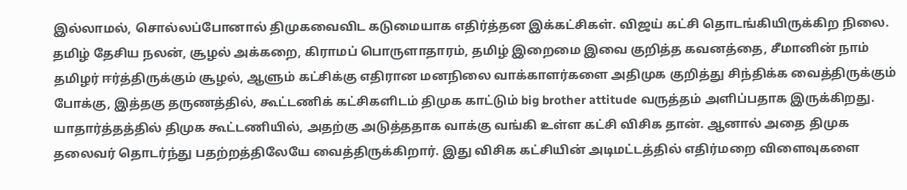இல்லாமல், சொல்லப்போனால் திமுகவைவிட கடுமையாக எதிர்த்தன இக்கட்சிகள். விஜய் கட்சி தொடங்கியிருக்கிற நிலை. தமிழ் தேசிய நலன், சூழல் அக்கறை, கிராமப் பொருளாதாரம், தமிழ் இறைமை இவை குறித்த கவனத்தை, சீமானின் நாம் தமிழர் ஈர்த்திருக்கும் சூழல், ஆளும் கட்சிக்கு எதிரான மனநிலை வாக்காளர்களை அதிமுக குறித்து சிந்திக்க வைத்திருக்கும் போக்கு, இத்தகு தருணத்தில், கூட்டணிக் கட்சிகளிடம் திமுக காட்டும் big brother attitude வருத்தம் அளிப்பதாக இருக்கிறது.
யாதார்த்தத்தில் திமுக கூட்டணியில், அதற்கு அடுத்ததாக வாக்கு வங்கி உள்ள கட்சி விசிக தான். ஆனால் அதை திமுக தலைவர் தொடர்ந்து பதற்றத்திலேயே வைத்திருக்கிறார். இது விசிக கட்சியின் அடிமட்டத்தில் எதிர்மறை விளைவுகளை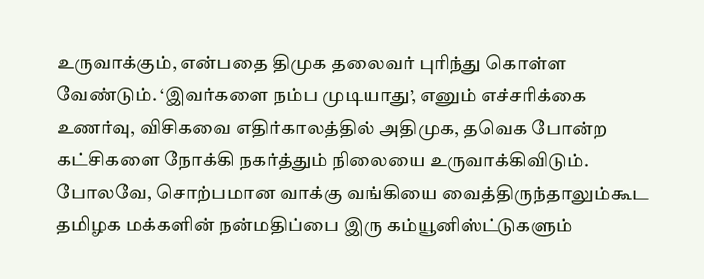உருவாக்கும், என்பதை திமுக தலைவர் புரிந்து கொள்ள வேண்டும். ‘இவர்களை நம்ப முடியாது’, எனும் எச்சரிக்கை உணர்வு, விசிகவை எதிர்காலத்தில் அதிமுக, தவெக போன்ற கட்சிகளை நோக்கி நகர்த்தும் நிலையை உருவாக்கிவிடும்.
போலவே, சொற்பமான வாக்கு வங்கியை வைத்திருந்தாலும்கூட தமிழக மக்களின் நன்மதிப்பை இரு கம்யூனிஸ்ட்டுகளும்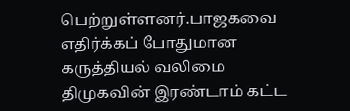பெற்றுள்ளனர்.பாஜகவை எதிர்க்கப் போதுமான கருத்தியல் வலிமை திமுகவின் இரண்டாம் கட்ட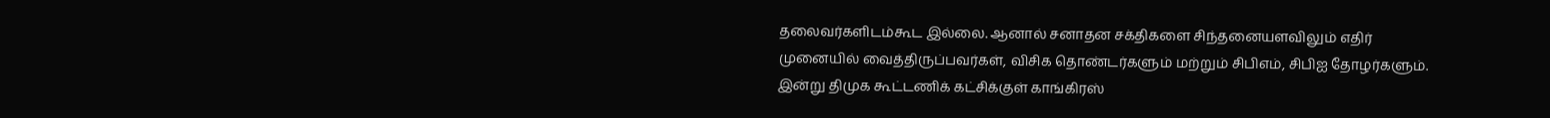தலைவர்களிடம்கூட இல்லை. ஆனால் சனாதன சக்திகளை சிந்தனையளவிலும் எதிர் முனையில் வைத்திருப்பவர்கள், விசிக தொண்டர்களும் மற்றும் சிபிஎம், சிபிஐ தோழர்களும்.
இன்று திமுக கூட்டணிக் கட்சிக்குள் காங்கிரஸ்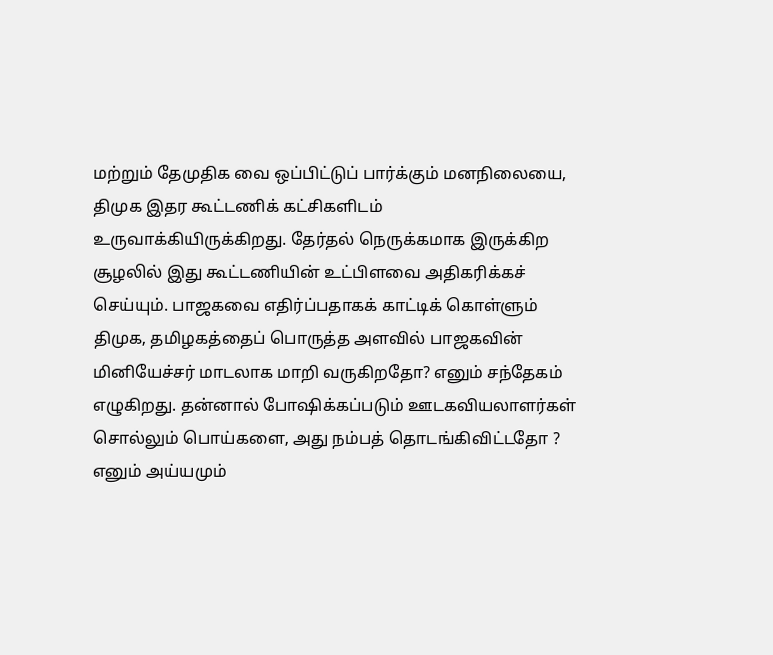மற்றும் தேமுதிக வை ஒப்பிட்டுப் பார்க்கும் மனநிலையை, திமுக இதர கூட்டணிக் கட்சிகளிடம் உருவாக்கியிருக்கிறது. தேர்தல் நெருக்கமாக இருக்கிற சூழலில் இது கூட்டணியின் உட்பிளவை அதிகரிக்கச் செய்யும். பாஜகவை எதிர்ப்பதாகக் காட்டிக் கொள்ளும் திமுக, தமிழகத்தைப் பொருத்த அளவில் பாஜகவின் மினியேச்சர் மாடலாக மாறி வருகிறதோ? எனும் சந்தேகம் எழுகிறது. தன்னால் போஷிக்கப்படும் ஊடகவியலாளர்கள் சொல்லும் பொய்களை, அது நம்பத் தொடங்கிவிட்டதோ ? எனும் அய்யமும்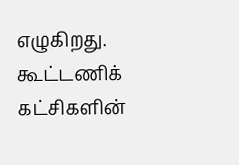எழுகிறது. கூட்டணிக் கட்சிகளின்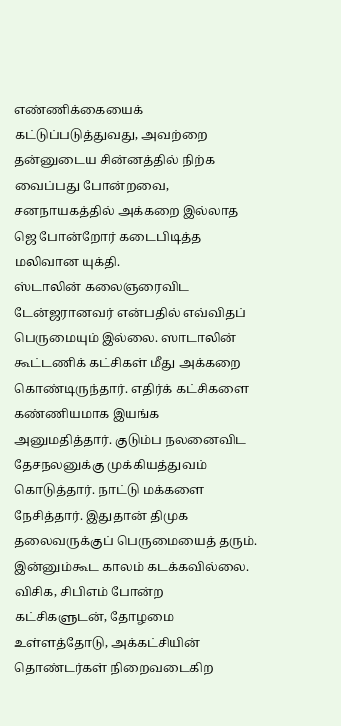எண்ணிக்கையைக் கட்டுப்படுத்துவது, அவற்றை தன்னுடைய சின்னத்தில் நிற்க வைப்பது போன்றவை, சனநாயகத்தில் அக்கறை இல்லாத ஜெ போன்றோர் கடைபிடித்த மலிவான யுக்தி.
ஸ்டாலின் கலைஞரைவிட டேன்ஜரானவர் என்பதில் எவ்விதப் பெருமையும் இல்லை. ஸாடாலின் கூட்டணிக் கட்சிகள் மீது அக்கறை கொண்டிருந்தார். எதிர்க் கட்சிகளை கண்ணியமாக இயங்க அனுமதித்தார். குடும்ப நலனைவிட தேசநலனுக்கு முக்கியத்துவம் கொடுத்தார். நாட்டு மக்களை நேசித்தார். இதுதான் திமுக தலைவருக்குப் பெருமையைத் தரும்.
இன்னும்கூட காலம் கடக்கவில்லை. விசிக, சிபிஎம் போன்ற கட்சிகளுடன், தோழமை உள்ளத்தோடு, அக்கட்சியின் தொண்டர்கள் நிறைவடைகிற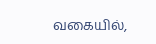வகையில்,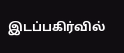இடப்பகிர்வில்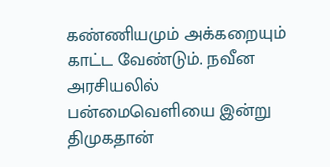கண்ணியமும் அக்கறையும் காட்ட வேண்டும். நவீன அரசியலில் பன்மைவெளியை இன்று திமுகதான்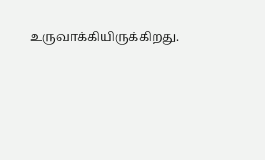உருவாக்கியிருக்கிறது.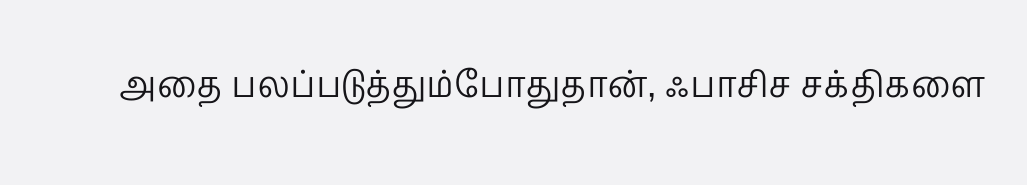அதை பலப்படுத்தும்போதுதான், ஃபாசிச சக்திகளை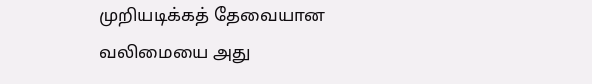முறியடிக்கத் தேவையான வலிமையை அது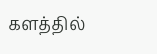களத்தில்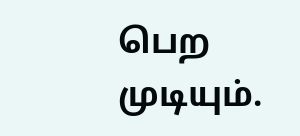பெற முடியும்.